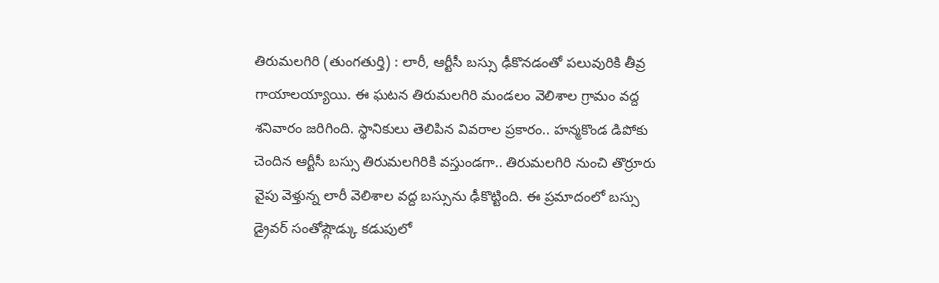తిరుమలగిరి (తుంగతుర్తి) : లారీ, ఆర్టీసీ బస్సు ఢీకొనడంతో పలువురికి తీవ్ర గాయాలయ్యాయి. ఈ ఘటన తిరుమలగిరి మండలం వెలిశాల గ్రామం వద్ద శనివారం జరిగింది. స్థానికులు తెలిపిన వివరాల ప్రకారం.. హన్మకొండ డిపోకు చెందిన ఆర్టీసీ బస్సు తిరుమలగిరికి వస్తుండగా.. తిరుమలగిరి నుంచి తొర్రూరు వైపు వెళ్తున్న లారీ వెలిశాల వద్ద బస్సును ఢీకొట్టింది. ఈ ప్రమాదంలో బస్సు డ్రైవర్ సంతోష్గౌడ్కు కడుపులో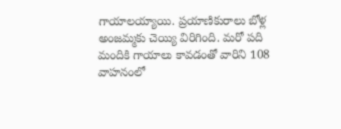గాయాలయ్యాయి. ప్రయాణికురాలు బోళ్ల అంజమ్మకు చెయ్యి విరిగింది. మరో పది మందికి గాయాలు కావడంతో వారిని 108 వాహనంలో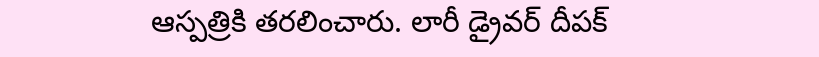ఆస్పత్రికి తరలించారు. లారీ డ్రైవర్ దీపక్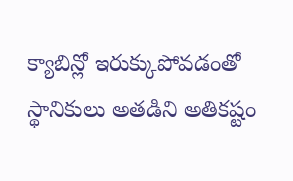క్యాబిన్లో ఇరుక్కుపోవడంతో స్థానికులు అతడిని అతికష్టం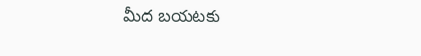మీద బయటకు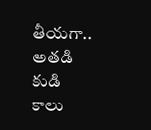తీయగా.. అతడి కుడి కాలు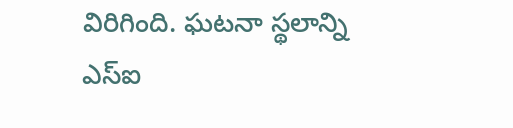విరిగింది. ఘటనా స్థలాన్ని ఎస్ఐ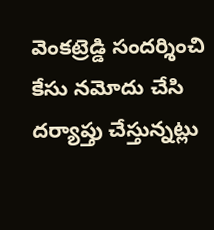వెంకట్రెడ్డి సందర్శించి కేసు నమోదు చేసి దర్యాప్తు చేస్తున్నట్లు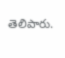తెలిపారు.